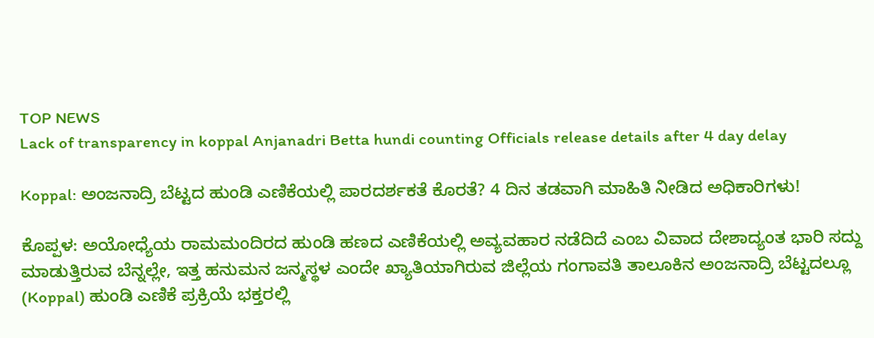TOP NEWS
Lack of transparency in koppal Anjanadri Betta hundi counting Officials release details after 4 day delay

Koppal: ಅಂಜನಾದ್ರಿ ಬೆಟ್ಟದ ಹುಂಡಿ ಎಣಿಕೆಯಲ್ಲಿ ಪಾರದರ್ಶಕತೆ ಕೊರತೆ? 4 ದಿನ ತಡವಾಗಿ ಮಾಹಿತಿ ನೀಡಿದ ಅಧಿಕಾರಿಗಳು!

ಕೊಪ್ಪಳ: ಅಯೋಧ್ಯೆಯ ರಾಮಮಂದಿರದ ಹುಂಡಿ ಹಣದ ಎಣಿಕೆಯಲ್ಲಿ ಅವ್ಯವಹಾರ ನಡೆದಿದೆ ಎಂಬ ವಿವಾದ ದೇಶಾದ್ಯಂತ ಭಾರಿ ಸದ್ದು ಮಾಡುತ್ತಿರುವ ಬೆನ್ನಲ್ಲೇ, ಇತ್ತ ಹನುಮನ ಜನ್ಮಸ್ಥಳ ಎಂದೇ ಖ್ಯಾತಿಯಾಗಿರುವ ಜಿಲ್ಲೆಯ ಗಂಗಾವತಿ ತಾಲೂಕಿನ ಅಂಜನಾದ್ರಿ ಬೆಟ್ಟದಲ್ಲೂ (Koppal) ಹುಂಡಿ ಎಣಿಕೆ ಪ್ರಕ್ರಿಯೆ ಭಕ್ತರಲ್ಲಿ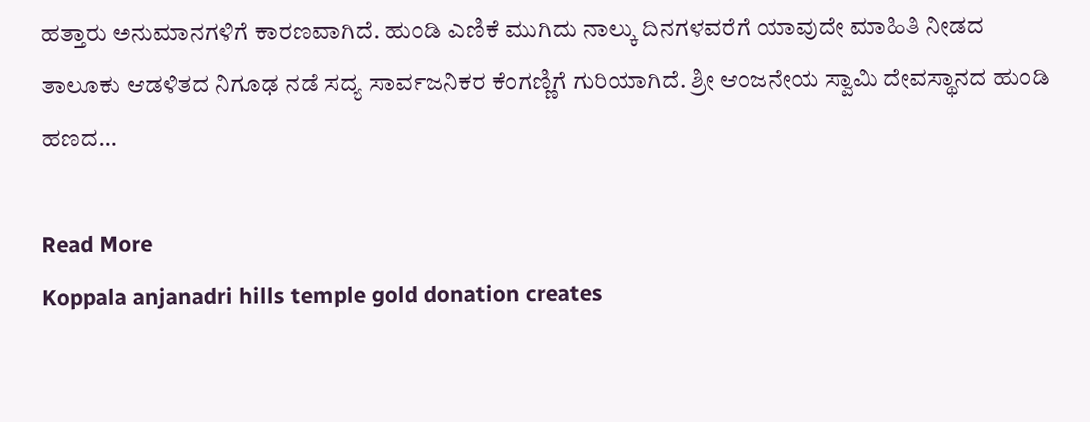ಹತ್ತಾರು ಅನುಮಾನಗಳಿಗೆ ಕಾರಣವಾಗಿದೆ. ಹುಂಡಿ ಎಣಿಕೆ ಮುಗಿದು ನಾಲ್ಕು ದಿನಗಳವರೆಗೆ ಯಾವುದೇ ಮಾಹಿತಿ ನೀಡದ ತಾಲೂಕು ಆಡಳಿತದ ನಿಗೂಢ ನಡೆ ಸದ್ಯ ಸಾರ್ವಜನಿಕರ ಕೆಂಗಣ್ಣಿಗೆ ಗುರಿಯಾಗಿದೆ. ಶ್ರೀ ಆಂಜನೇಯ ಸ್ವಾಮಿ ದೇವಸ್ಥಾನದ ಹುಂಡಿ ಹಣದ…

Read More
Koppala anjanadri hills temple gold donation creates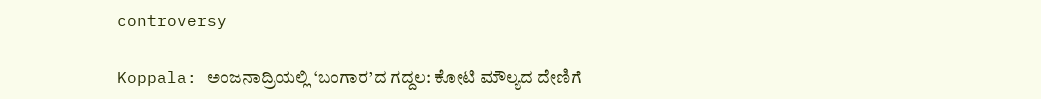controversy

Koppala: ಅಂಜನಾದ್ರಿಯಲ್ಲಿ ‘ಬಂಗಾರ’ದ ಗದ್ದಲ: ಕೋಟಿ ಮೌಲ್ಯದ ದೇಣಿಗೆ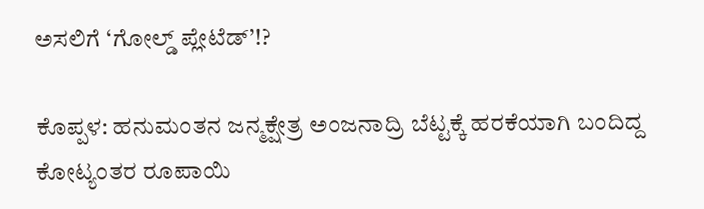ಅಸಲಿಗೆ ‘ಗೋಲ್ಡ್ ಪ್ಲೇಟೆಡ್’!?

ಕೊಪ್ಪಳ: ಹನುಮಂತನ ಜನ್ಮಕ್ಷೇತ್ರ ಅಂಜನಾದ್ರಿ ಬೆಟ್ಟಕ್ಕೆ ಹರಕೆಯಾಗಿ ಬಂದಿದ್ದ ಕೋಟ್ಯಂತರ ರೂಪಾಯಿ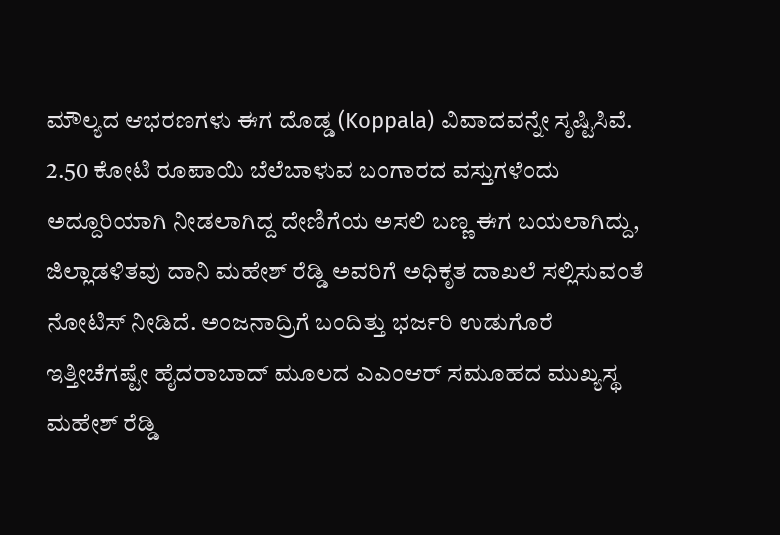ಮೌಲ್ಯದ ಆಭರಣಗಳು ಈಗ ದೊಡ್ಡ (Koppala) ವಿವಾದವನ್ನೇ ಸೃಷ್ಟಿಸಿವೆ. 2.50 ಕೋಟಿ ರೂಪಾಯಿ ಬೆಲೆಬಾಳುವ ಬಂಗಾರದ ವಸ್ತುಗಳೆಂದು ಅದ್ದೂರಿಯಾಗಿ ನೀಡಲಾಗಿದ್ದ ದೇಣಿಗೆಯ ಅಸಲಿ ಬಣ್ಣ ಈಗ ಬಯಲಾಗಿದ್ದು, ಜಿಲ್ಲಾಡಳಿತವು ದಾನಿ ಮಹೇಶ್ ರೆಡ್ಡಿ ಅವರಿಗೆ ಅಧಿಕೃತ ದಾಖಲೆ ಸಲ್ಲಿಸುವಂತೆ ನೋಟಿಸ್ ನೀಡಿದೆ. ಅಂಜನಾದ್ರಿಗೆ ಬಂದಿತ್ತು ಭರ್ಜರಿ ಉಡುಗೊರೆ ಇತ್ತೀಚೆಗಷ್ಟೇ ಹೈದರಾಬಾದ್ ಮೂಲದ ಎಎಂಆರ್ ಸಮೂಹದ ಮುಖ್ಯಸ್ಥ ಮಹೇಶ್ ರೆಡ್ಡಿ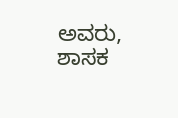ಅವರು, ಶಾಸಕ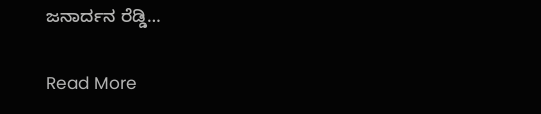ಜನಾರ್ದನ ರೆಡ್ಡಿ…

Read More